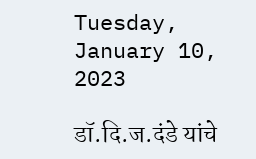Tuesday, January 10, 2023

डॉ.दि.ज.दंडे यांचे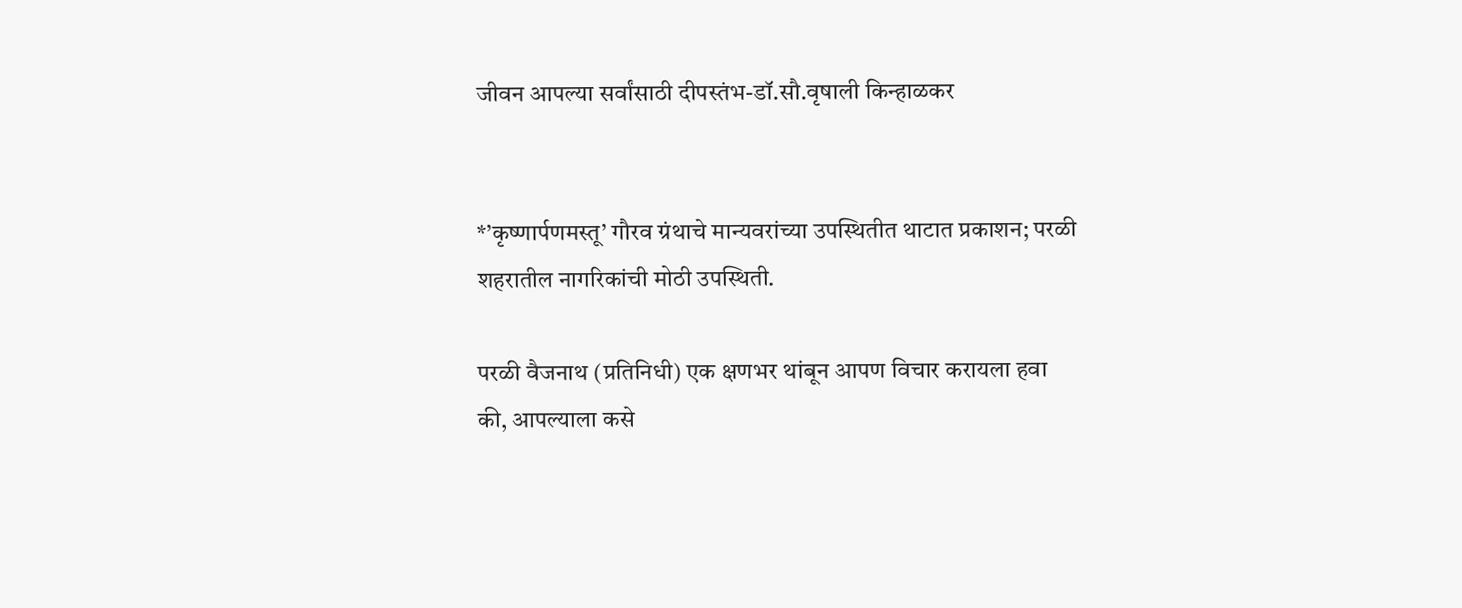जीवन आपल्या सर्वांसाठी दीपस्तंभ-डॉ.सौ.वृषाली किन्हाळकर


*’कृष्णार्पणमस्तू’ गौरव ग्रंथाचे मान्यवरांच्या उपस्थितीत थाटात प्रकाशन; परळी शहरातील नागरिकांची मोठी उपस्थिती.

परळी वैजनाथ (प्रतिनिधी) एक क्षणभर थांबून आपण विचार करायला हवा की, आपल्याला कसे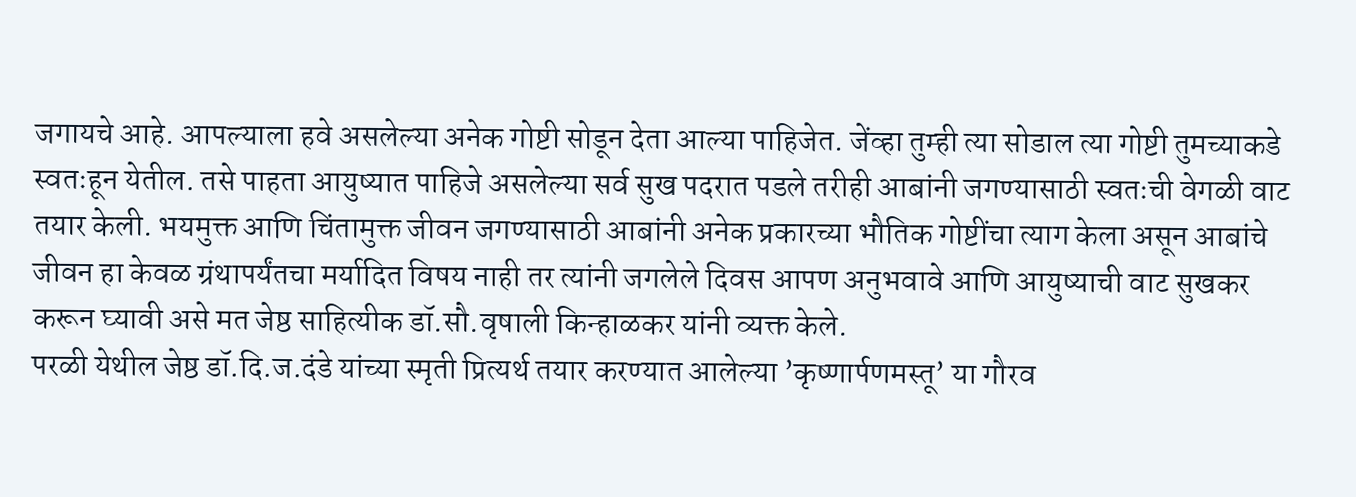जगायचे आहे. आपल्याला हवे असलेल्या अनेक गोष्टी सोडून देता आल्या पाहिजेत. जेंव्हा तुम्ही त्या सोडाल त्या गोष्टी तुमच्याकडे स्वतःहून येतील. तसे पाहता आयुष्यात पाहिजे असलेल्या सर्व सुख पदरात पडले तरीही आबांनी जगण्यासाठी स्वतःची वेगळी वाट तयार केली. भयमुक्त आणि चिंतामुक्त जीवन जगण्यासाठी आबांनी अनेक प्रकारच्या भौतिक गोष्टींचा त्याग केला असून आबांचे जीवन हा केवळ ग्रंथापर्यंतचा मर्यादित विषय नाही तर त्यांनी जगलेले दिवस आपण अनुभवावे आणि आयुष्याची वाट सुखकर करून घ्यावी असे मत जेष्ठ साहित्यीक डॉ.सौ.वृषाली किन्हाळकर यांनी व्यक्त केले.
परळी येथील जेष्ठ डॉ.दि.ज.दंडे यांच्या स्मृती प्रित्यर्थ तयार करण्यात आलेल्या ’कृष्णार्पणमस्तू’ या गौरव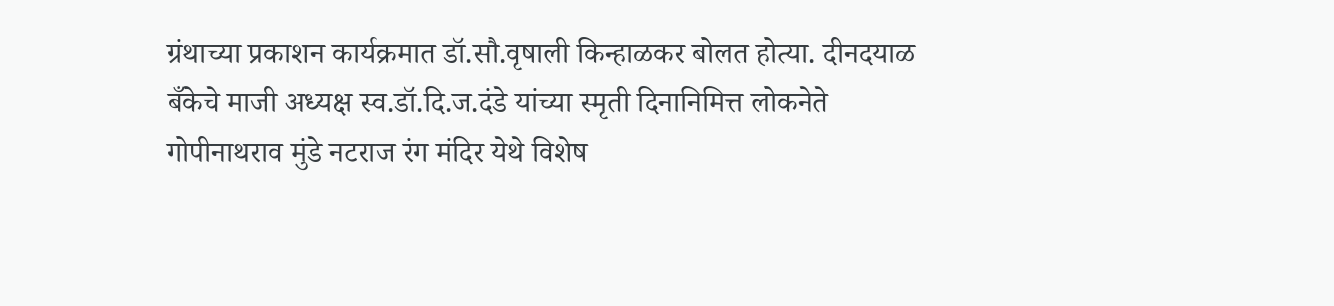ग्रंथाच्या प्रकाशन कार्यक्रमात डॉ.सौ.वृषाली किन्हाळकर बोलत होत्या. दीनदयाळ बँकेचे माजी अध्यक्ष स्व.डॉ.दि.ज.दंडे यांच्या स्मृती दिनानिमित्त लोकनेते गोपीनाथराव मुंडे नटराज रंग मंदिर येथे विशेष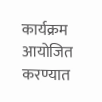कार्यक्रम आयोजित करण्यात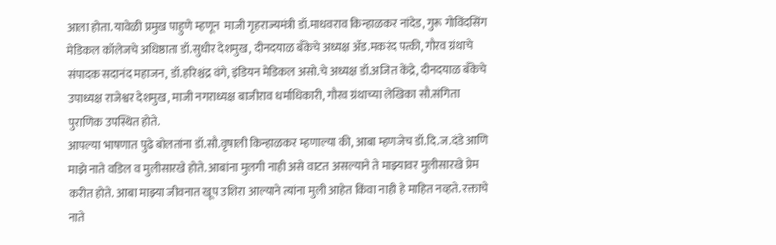आला होता. यावेळी प्रमुख पाहुणे म्हणून  माजी गृहराज्यमंत्री डॉ.माधवराव किन्हाळकर नांदेड, गुरू गोविंदसिंग मेडिकल कॉलेजचे अधिष्ठाता डॉ.सुधीर देशमुख, दीनदयाळ बँकेचे अध्यक्ष अ‍ॅड.मकरंद पत्की, गौरव ग्रंथाचे संपादक सदानंद महाजन, डॉ.हरिश्चंद्र वंगे, इंडियन मेडिकल असो.चे अध्यक्ष डॉ.अजित केंद्रे, दीनदयाळ बँकेचे उपाध्यक्ष राजेश्वर देशमुख, माजी नगराध्यक्ष बाजीराव धर्माधिकारी, गौरव ग्रंथाच्या लेखिका सौ.संगिता पुराणिक उपस्थित होते.
आपल्या भाषणात पुढे बोलतांना डॉ.सौ.वृषाली किन्हाळकर म्हणाल्या की, आबा म्हणजेच डॉ.दि.ज.दंडे आणि माझे नाते वडिल व मुलीसारखे होते. आबांना मुलगी नाही असे वाटत असल्याने ते माझ्यावर मुलीसारखे प्रेम करीत होते. आबा माझ्या जीवनात खूप उशिरा आल्याने त्यांना मुली आहेत किंवा नाही हे माहित नव्हते. रक्ताचे नाते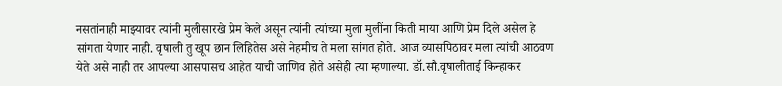नसतांनाही माझ्यावर त्यांनी मुलीसारखे प्रेम केले असून त्यांनी त्यांच्या मुला मुलींना किती माया आणि प्रेम दिले असेल हे सांगता येणार नाही. वृषाली तु खूप छान लिहितेस असे नेहमीच ते मला सांगत होते. आज व्यासपिठावर मला त्यांची आठवण येते असे नाही तर आपल्या आसपासच आहेत याची जाणिव होते असेही त्या म्हणाल्या. डॉ.सौ.वृषालीताई किन्हाकर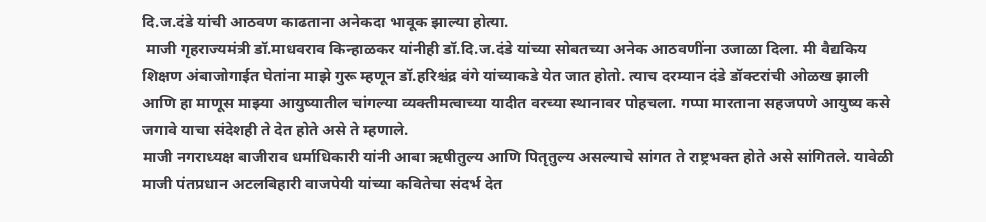दि.ज.दंडे यांची आठवण काढताना अनेकदा भावूक झाल्या होत्या.
 माजी गृहराज्यमंत्री डॉ.माधवराव किन्हाळकर यांनीही डॉ.दि.ज.दंडे यांच्या सोबतच्या अनेक आठवणींना उजाळा दिला. मी वैद्यकिय शिक्षण अंबाजोगाईत घेतांना माझे गुरू म्हणून डॉ.हरिश्चंद्र वंगे यांच्याकडे येत जात होतो. त्याच दरम्यान दंडे डॉक्टरांची ओळख झाली आणि हा माणूस माझ्या आयुष्यातील चांगल्या व्यक्तीमत्वाच्या यादीत वरच्या स्थानावर पोहचला. गप्पा मारताना सहजपणे आयुष्य कसे जगावे याचा संदेशही ते देत होते असे ते म्हणाले.
माजी नगराध्यक्ष बाजीराव धर्माधिकारी यांनी आबा ऋषीतुल्य आणि पितृतुल्य असल्याचे सांगत ते राष्ट्रभक्त होते असे सांगितले. यावेळी माजी पंतप्रधान अटलबिहारी वाजपेयी यांच्या कवितेचा संदर्भ देत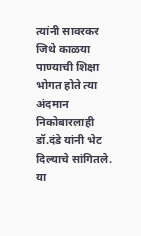त्यांनी सावरकर जिथे काळया पाण्याची शिक्षा भोगत होते त्या अंदमान निकोबारलाही डॉ.दंडे यांनी भेट दिल्याचे सांगितले.
या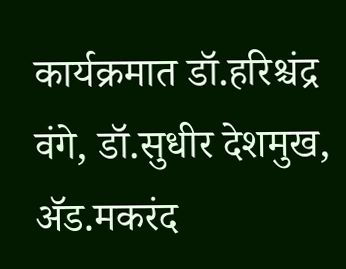कार्यक्रमात डॉ.हरिश्चंद्र वंगे, डॉ.सुधीर देशमुख, अ‍ॅड.मकरंद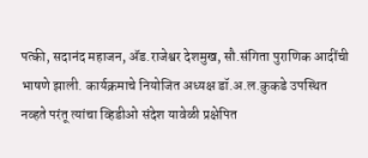पत्की, सदानंद महाजन, अ‍ॅड.राजेश्वर देशमुख, सौ.संगिता पुराणिक आदींची भाषणे झाली. कार्यक्रमाचे नियोजित अध्यक्ष डॉ.अ.ल.कुकडे उपस्थित नव्हते परंतू त्यांचा व्हिडीओ संदेश यावेळी प्रक्षेपित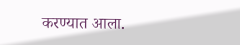करण्यात आला.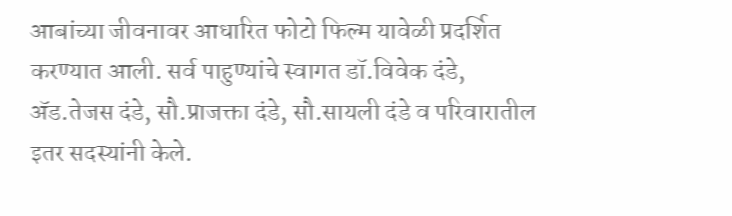आबांच्या जीवनावर आधारित फोटो फिल्म यावेळी प्रदर्शित करण्यात आली. सर्व पाहुण्यांचे स्वागत डॉ.विवेक दंडे, अ‍ॅड.तेजस दंडे, सौ.प्राजक्ता दंडे, सौ.सायली दंडे व परिवारातील इतर सदस्यांनी केले.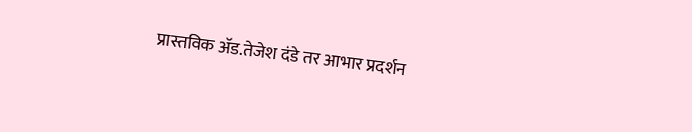प्रास्तविक अ‍ॅड.तेजेश दंडे तर आभार प्रदर्शन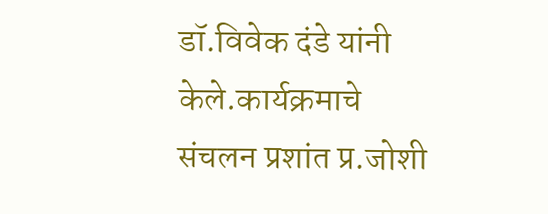डॉ.विवेक दंडे यांनी केले.कार्यक्रमाचे  संचलन प्रशांत प्र.जोशी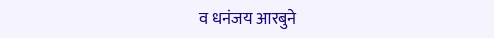व धनंजय आरबुने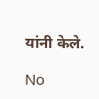यांनी केले.

No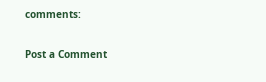comments:

Post a Comment